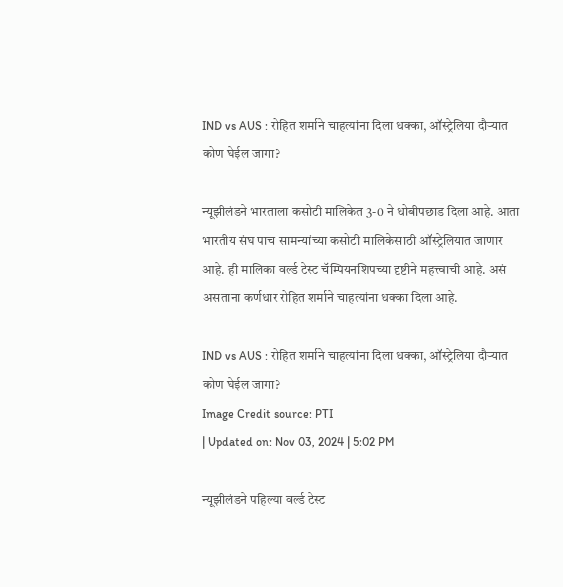IND vs AUS : रोहित शर्माने चाहत्यांना दिला धक्का, ऑस्ट्रेलिया दौऱ्यात कोण घेईल जागा?

न्यूझीलंडने भारताला कसोटी मालिकेत 3-0 ने धोबीपछाड दिला आहे. आता भारतीय संघ पाच सामन्यांच्या कसोटी मालिकेसाठी ऑस्ट्रेलियात जाणार आहे. ही मालिका वर्ल्ड टेस्ट चॅम्पियनशिपच्या दृष्टीने महत्त्वाची आहे. असं असताना कर्णधार रोहित शर्माने चाहत्यांना धक्का दिला आहे.

IND vs AUS : रोहित शर्माने चाहत्यांना दिला धक्का, ऑस्ट्रेलिया दौऱ्यात कोण घेईल जागा?
Image Credit source: PTI
| Updated on: Nov 03, 2024 | 5:02 PM

न्यूझीलंडने पहिल्या वर्ल्ड टेस्ट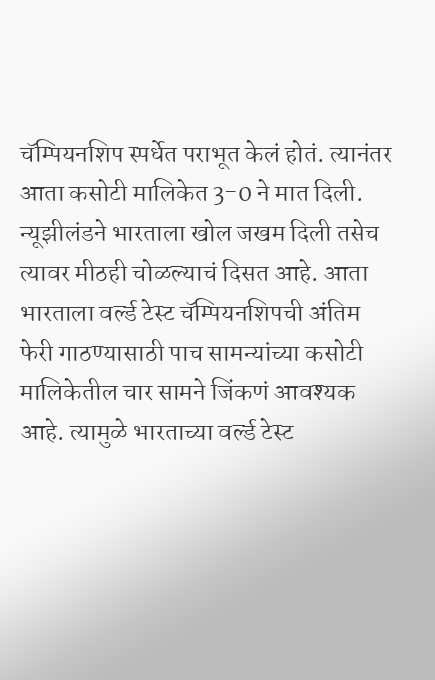चॅम्पियनशिप स्पर्धेत पराभूत केलं होतं. त्यानंतर आता कसोटी मालिकेत 3-0 ने मात दिली. न्यूझीलंडने भारताला खोल जखम दिली तसेच त्यावर मीठही चोळल्याचं दिसत आहे. आता भारताला वर्ल्ड टेस्ट चॅम्पियनशिपची अंतिम फेरी गाठण्यासाठी पाच सामन्यांच्या कसोटी मालिकेतील चार सामने जिंकणं आवश्यक आहे. त्यामुळे भारताच्या वर्ल्ड टेस्ट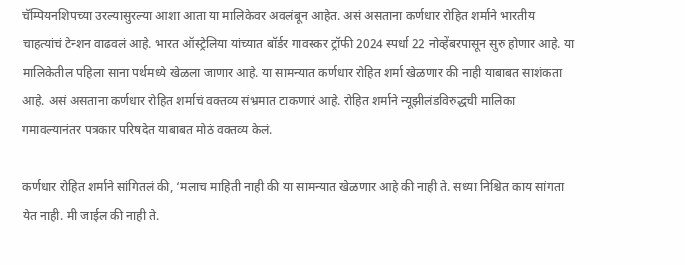चॅम्पियनशिपच्या उरल्यासुरल्या आशा आता या मालिकेवर अवलंबून आहेत. असं असताना कर्णधार रोहित शर्माने भारतीय चाहत्यांचं टेन्शन वाढवलं आहे. भारत ऑस्ट्रेलिया यांच्यात बॉर्डर गावस्कर ट्रॉफी 2024 स्पर्धा 22 नोव्हेंबरपासून सुरु होणार आहे. या मालिकेतील पहिला साना पर्थमध्ये खेळला जाणार आहे. या सामन्यात कर्णधार रोहित शर्मा खेळणार की नाही याबाबत साशंकता आहे. असं असताना कर्णधार रोहित शर्माचं वक्तव्य संभ्रमात टाकणारं आहे. रोहित शर्माने न्यूझीलंडविरुद्धची मालिका गमावल्यानंतर पत्रकार परिषदेत याबाबत मोठं वक्तव्य केलं.

कर्णधार रोहित शर्माने सांगितलं की, ‘मलाच माहिती नाही की या सामन्यात खेळणार आहे की नाही ते. सध्या निश्चित काय सांगता येत नाही. मी जाईल की नाही ते.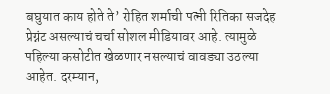बघुयात काय होते ते’ रोहित शर्माची पत्नी रितिका सजदेह प्रेग्नंट असल्याचं चर्चा सोशल मीडियावर आहे. त्यामुळे पहिल्या कसोटीत खेळणार नसल्याचं वावड्या उठल्या आहेत. दरम्यान,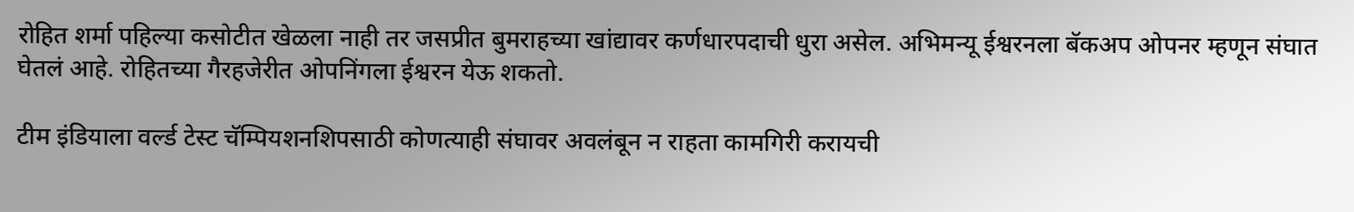रोहित शर्मा पहिल्या कसोटीत खेळला नाही तर जसप्रीत बुमराहच्या खांद्यावर कर्णधारपदाची धुरा असेल. अभिमन्यू ईश्वरनला बॅकअप ओपनर म्हणून संघात घेतलं आहे. रोहितच्या गैरहजेरीत ओपनिंगला ईश्वरन येऊ शकतो.

टीम इंडियाला वर्ल्ड टेस्ट चॅम्पियशनशिपसाठी कोणत्याही संघावर अवलंबून न राहता कामगिरी करायची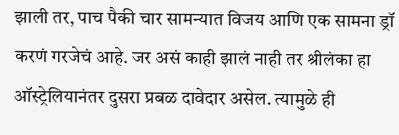झाली तर, पाच पैकी चार सामन्यात विजय आणि एक सामना ड्रॉ करणं गरजेचं आहे. जर असं काही झालं नाही तर श्रीलंका हा ऑस्ट्रेलियानंतर दुसरा प्रबळ दावेदार असेल. त्यामुळे ही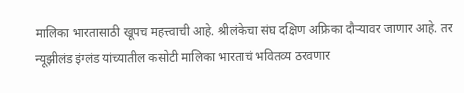मालिका भारतासाठी खूपच महत्त्वाची आहे. श्रीलंकेचा संघ दक्षिण अफ्रिका दौऱ्यावर जाणार आहे. तर न्यूझीलंड इंग्लंड यांच्यातील कसोटी मालिका भारताचं भवितव्य ठरवणार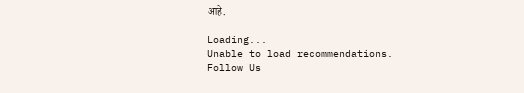आहे.

Loading...
Unable to load recommendations.
Follow Us